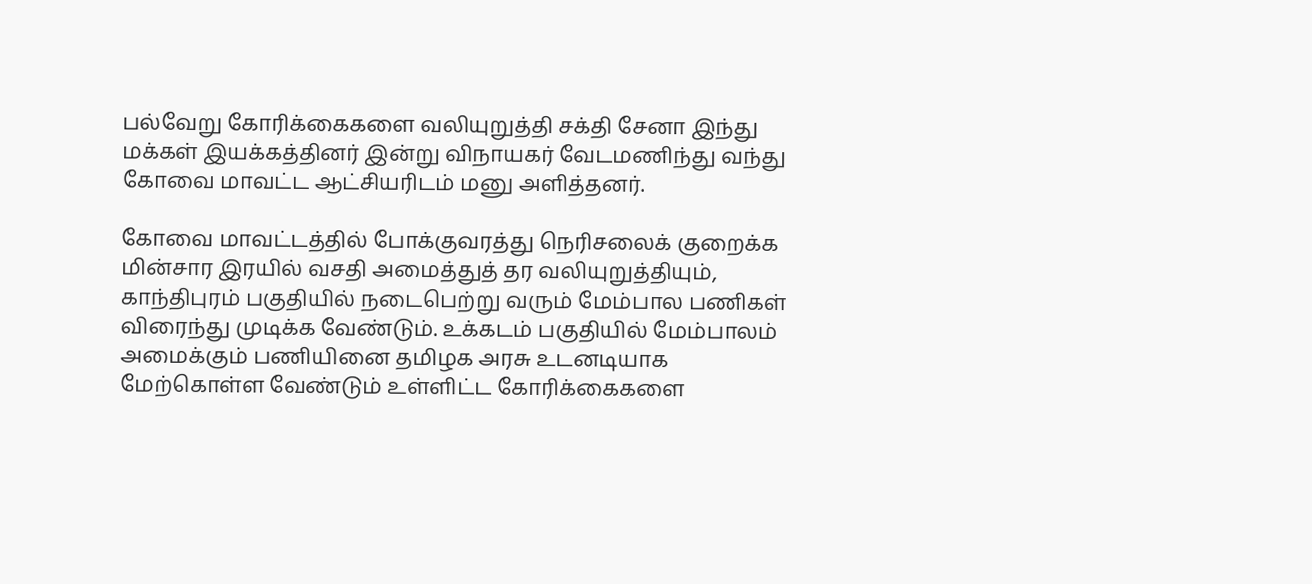பல்வேறு கோரிக்கைகளை வலியுறுத்தி சக்தி சேனா இந்து மக்கள் இயக்கத்தினர் இன்று விநாயகர் வேடமணிந்து வந்து கோவை மாவட்ட ஆட்சியரிடம் மனு அளித்தனர்.

கோவை மாவட்டத்தில் போக்குவரத்து நெரிசலைக் குறைக்க மின்சார இரயில் வசதி அமைத்துத் தர வலியுறுத்தியும், காந்திபுரம் பகுதியில் நடைபெற்று வரும் மேம்பால பணிகள் விரைந்து முடிக்க வேண்டும். உக்கடம் பகுதியில் மேம்பாலம் அமைக்கும் பணியினை தமிழக அரசு உடனடியாக மேற்கொள்ள வேண்டும் உள்ளிட்ட கோரிக்கைகளை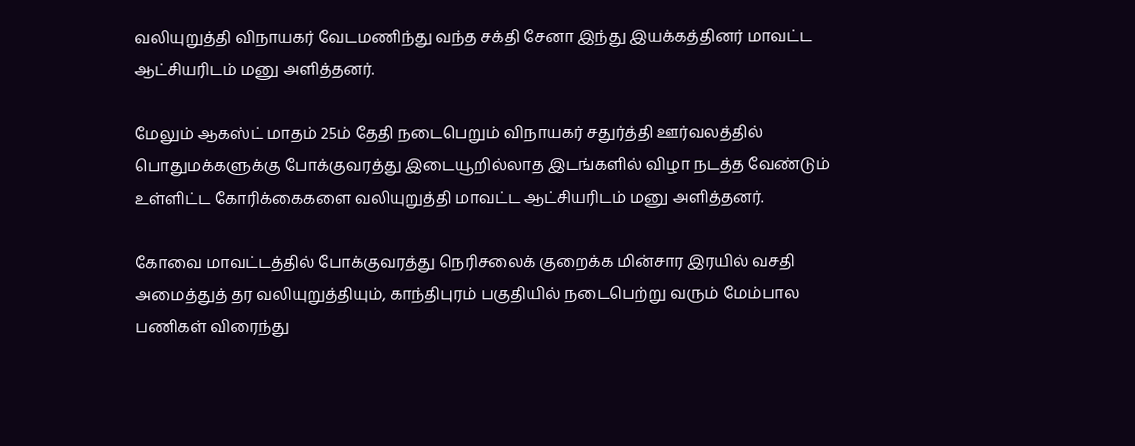வலியுறுத்தி விநாயகர் வேடமணிந்து வந்த சக்தி சேனா இந்து இயக்கத்தினர் மாவட்ட ஆட்சியரிடம் மனு அளித்தனர்.

மேலும் ஆகஸ்ட் மாதம் 25ம் தேதி நடைபெறும் விநாயகர் சதுர்த்தி ஊர்வலத்தில் பொதுமக்களுக்கு போக்குவரத்து இடையூறில்லாத இடங்களில் விழா நடத்த வேண்டும் உள்ளிட்ட கோரிக்கைகளை வலியுறுத்தி மாவட்ட ஆட்சியரிடம் மனு அளித்தனர்.

கோவை மாவட்டத்தில் போக்குவரத்து நெரிசலைக் குறைக்க மின்சார இரயில் வசதி அமைத்துத் தர வலியுறுத்தியும், காந்திபுரம் பகுதியில் நடைபெற்று வரும் மேம்பால பணிகள் விரைந்து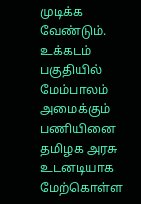முடிக்க வேண்டும். உக்கடம் பகுதியில் மேம்பாலம் அமைக்கும் பணியினை தமிழக அரசு உடனடியாக மேற்கொள்ள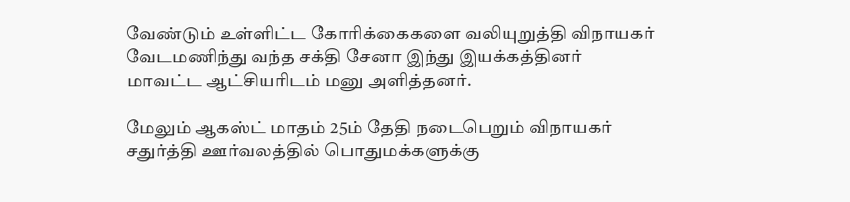வேண்டும் உள்ளிட்ட கோரிக்கைகளை வலியுறுத்தி விநாயகர் வேடமணிந்து வந்த சக்தி சேனா இந்து இயக்கத்தினர் மாவட்ட ஆட்சியரிடம் மனு அளித்தனர்.

மேலும் ஆகஸ்ட் மாதம் 25ம் தேதி நடைபெறும் விநாயகர் சதுர்த்தி ஊர்வலத்தில் பொதுமக்களுக்கு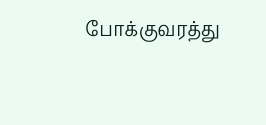போக்குவரத்து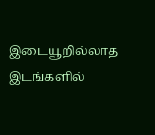இடையூறில்லாத இடங்களில்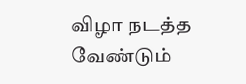விழா நடத்த வேண்டும்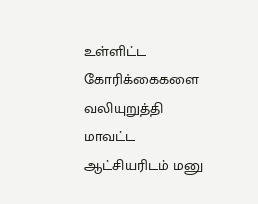உள்ளிட்ட கோரிக்கைகளை வலியுறுத்தி மாவட்ட ஆட்சியரிடம் மனு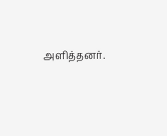அளித்தனர்.